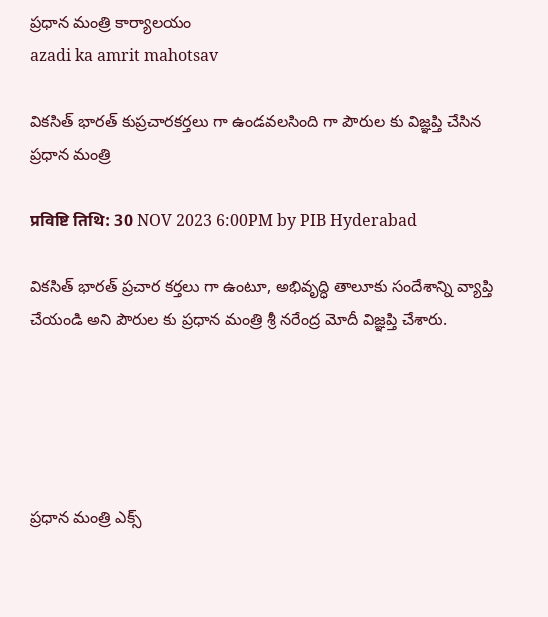ప్రధాన మంత్రి కార్యాలయం
azadi ka amrit mahotsav

వికసిత్ భారత్ కుప్రచారకర్తలు గా ఉండవలసింది గా పౌరుల కు విజ్ఞప్తి చేసిన ప్రధాన మంత్రి

प्रविष्टि तिथि: 30 NOV 2023 6:00PM by PIB Hyderabad

వికసిత్ భారత్ ప్రచార కర్తలు గా ఉంటూ, అభివృద్ధి తాలూకు సందేశాన్ని వ్యాప్తి చేయండి అని పౌరుల కు ప్రధాన మంత్రి శ్రీ నరేంద్ర మోదీ విజ్ఞప్తి చేశారు.





ప్రధాన మంత్రి ఎక్స్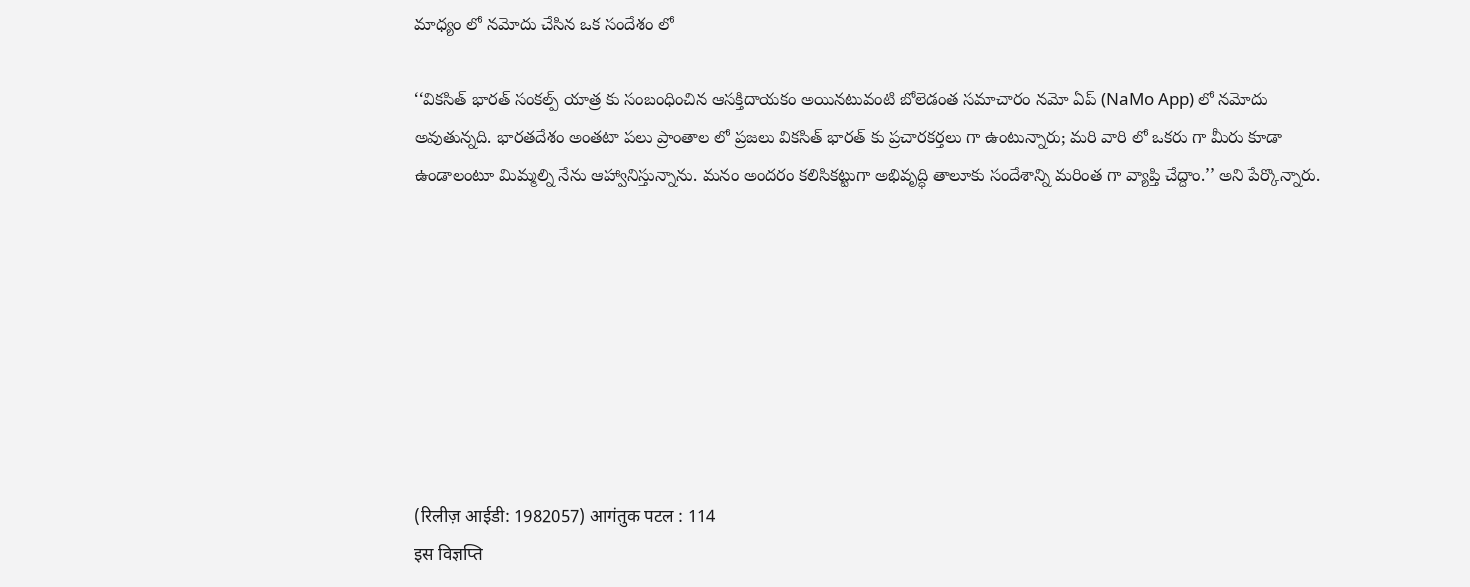మాధ్యం లో నమోదు చేసిన ఒక సందేశం లో

‘‘వికసిత్ భారత్ సంకల్ప్ యాత్ర కు సంబంధించిన ఆసక్తిదాయకం అయినటువంటి బోలెడంత సమాచారం నమో ఏప్ (NaMo App) లో నమోదు అవుతున్నది. భారతదేశం అంతటా పలు ప్రాంతాల లో ప్రజలు వికసిత్ భారత్ కు ప్రచారకర్తలు గా ఉంటున్నారు; మరి వారి లో ఒకరు గా మీరు కూడా ఉండాలంటూ మిమ్మల్ని నేను ఆహ్వానిస్తున్నాను. మనం అందరం కలిసికట్టుగా అభివృద్ధి తాలూకు సందేశాన్ని మరింత గా వ్యాప్తి చేద్దాం.’’ అని పేర్కొన్నారు.








(रिलीज़ आईडी: 1982057) आगंतुक पटल : 114
इस विज्ञप्ति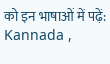को इन भाषाओं में पढ़ें: Kannada ,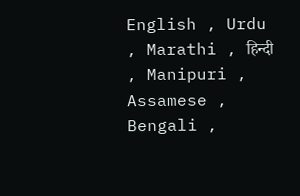English , Urdu , Marathi , हिन्दी , Manipuri , Assamese , Bengali ,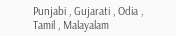Punjabi , Gujarati , Odia , Tamil , Malayalam